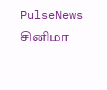PulseNews
சினிமா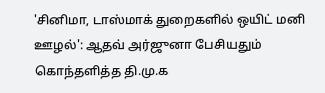'சினிமா, டாஸ்மாக் துறைகளில் ஒயிட் மனி ஊழல்': ஆதவ் அர்ஜுனா பேசியதும் கொந்தளித்த தி.மு.க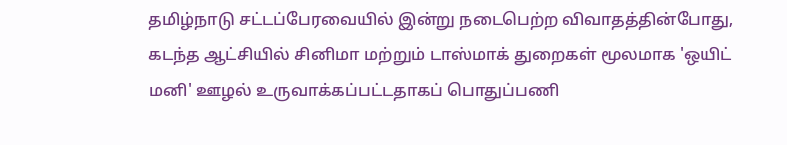தமிழ்நாடு சட்டப்பேரவையில் இன்று நடைபெற்ற விவாதத்தின்போது, கடந்த ஆட்சியில் சினிமா மற்றும் டாஸ்மாக் துறைகள் மூலமாக 'ஒயிட் மனி' ஊழல் உருவாக்கப்பட்டதாகப் பொதுப்பணி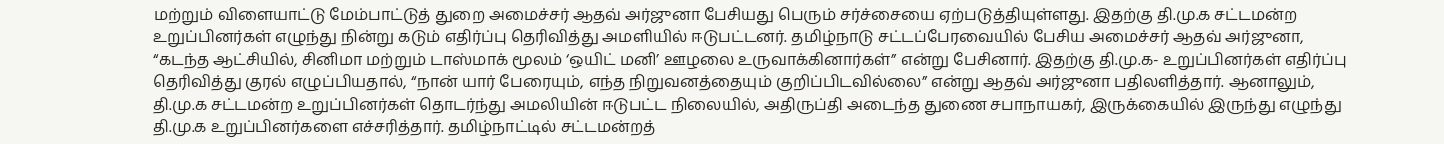மற்றும் விளையாட்டு மேம்பாட்டுத் துறை அமைச்சர் ஆதவ் அர்ஜுனா பேசியது பெரும் சர்ச்சையை ஏற்படுத்தியுள்ளது. இதற்கு தி.மு.க சட்டமன்ற உறுப்பினர்கள் எழுந்து நின்று கடும் எதிர்ப்பு தெரிவித்து அமளியில் ஈடுபட்டனர். தமிழ்நாடு சட்டப்பேரவையில் பேசிய அமைச்சர் ஆதவ் அர்ஜுனா, “கடந்த ஆட்சியில், சினிமா மற்றும் டாஸ்மாக் மூலம் ‘ஒயிட் மனி’ ஊழலை உருவாக்கினார்கள்” என்று பேசினார். இதற்கு தி.மு.க- உறுப்பினர்கள் எதிர்ப்பு தெரிவித்து குரல் எழுப்பியதால், “நான் யார் பேரையும், எந்த நிறுவனத்தையும் குறிப்பிடவில்லை” என்று ஆதவ் அர்ஜுனா பதிலளித்தார். ஆனாலும், தி.மு.க சட்டமன்ற உறுப்பினர்கள் தொடர்ந்து அமலியின் ஈடுபட்ட நிலையில், அதிருப்தி அடைந்த துணை சபாநாயகர், இருக்கையில் இருந்து எழுந்து தி.மு.க உறுப்பினர்களை எச்சரித்தார். தமிழ்நாட்டில் சட்டமன்றத்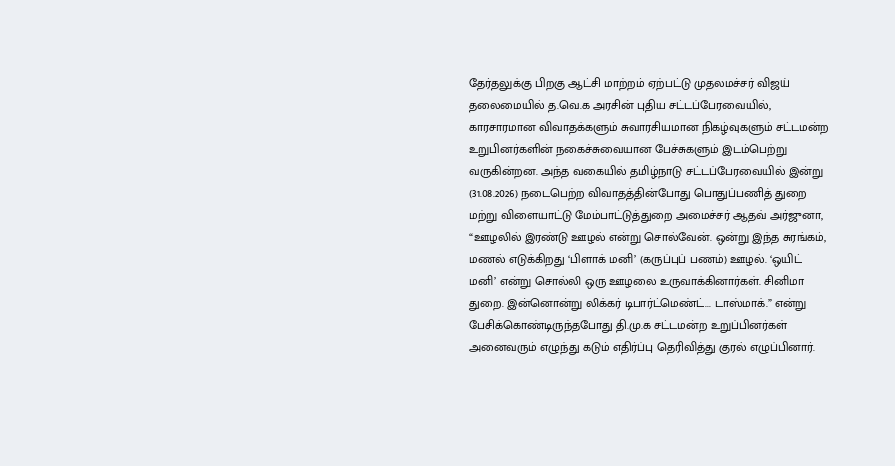தேர்தலுக்கு பிறகு ஆட்சி மாற்றம் ஏற்பட்டு முதலமச்சர் விஜய் தலைமையில் த.வெ.க அரசின் புதிய சட்டப்பேரவையில், காரசாரமான விவாதக்களும் சுவாரசியமான நிகழ்வுகளும் சட்டமன்ற உறுபினர்களின் நகைச்சுவையான பேச்சுகளும் இடம்பெற்று வருகின்றன. அந்த வகையில் தமிழ்நாடு சட்டப்பேரவையில் இன்று (31.08.2026) நடைபெற்ற விவாதத்தின்போது பொதுப்பணித் துறை மற்று விளையாட்டு மேம்பாட்டுத்துறை அமைச்சர் ஆதவ் அர்ஜுனா, “ஊழலில் இரண்டு ஊழல் என்று சொல்வேன். ஒன்று இந்த சுரங்கம், மணல் எடுக்கிறது ‘பிளாக் மனி’ (கருப்புப் பணம்) ஊழல். ‘ஒயிட் மனி’ என்று சொல்லி ஒரு ஊழலை உருவாக்கினார்கள். சினிமா துறை. இன்னொன்று லிக்கர் டிபார்ட்மெண்ட்... டாஸ்மாக்.” என்று பேசிக்கொண்டிருந்தபோது தி.மு.க சட்டமன்ற உறுப்பினர்கள் அனைவரும் எழுந்து கடும் எதிர்ப்பு தெரிவித்து குரல் எழுப்பினார்.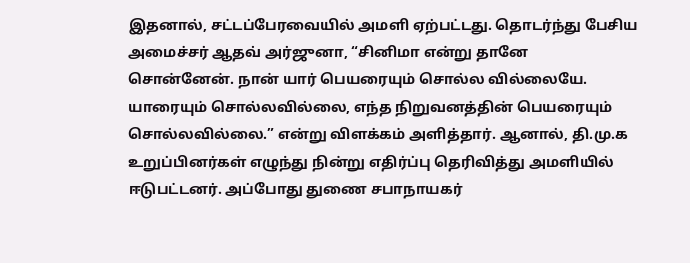இதனால், சட்டப்பேரவையில் அமளி ஏற்பட்டது. தொடர்ந்து பேசிய அமைச்சர் ஆதவ் அர்ஜுனா, “சினிமா என்று தானே சொன்னேன். நான் யார் பெயரையும் சொல்ல வில்லையே. யாரையும் சொல்லவில்லை, எந்த நிறுவனத்தின் பெயரையும் சொல்லவில்லை.” என்று விளக்கம் அளித்தார். ஆனால், தி.மு.க உறுப்பினர்கள் எழுந்து நின்று எதிர்ப்பு தெரிவித்து அமளியில் ஈடுபட்டனர். அப்போது துணை சபாநாயகர்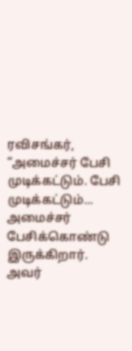ரவிசங்கர், “அமைச்சர் பேசி முடிக்கட்டும். பேசி முடிக்கட்டும்... அமைச்சர் பேசிக்கொண்டு இருக்கிறார். அவர்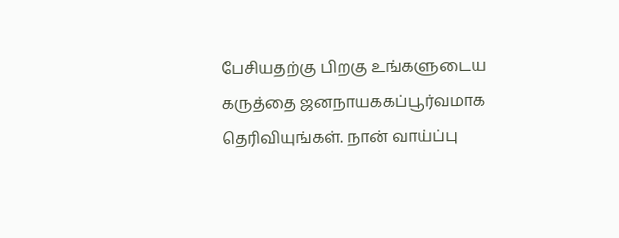பேசியதற்கு பிறகு உங்களுடைய கருத்தை ஜனநாயககப்பூர்வமாக தெரிவியுங்கள். நான் வாய்ப்பு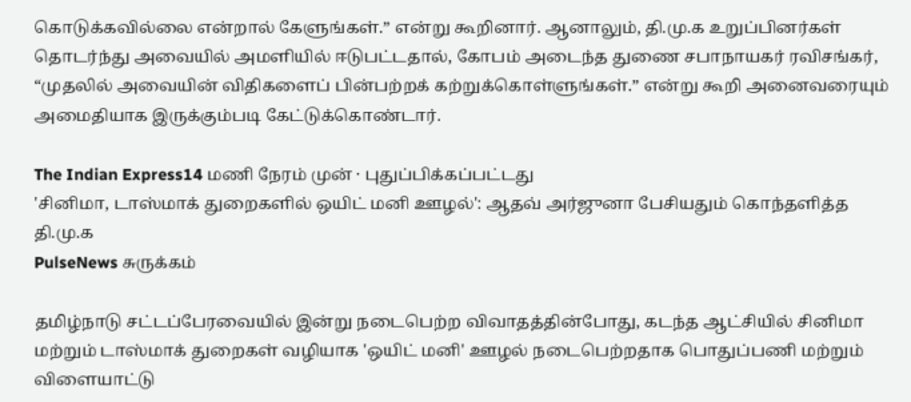கொடுக்கவில்லை என்றால் கேளுங்கள்.” என்று கூறினார். ஆனாலும், தி.மு.க உறுப்பினர்கள் தொடர்ந்து அவையில் அமளியில் ஈடுபட்டதால், கோபம் அடைந்த துணை சபாநாயகர் ரவிசங்கர், “முதலில் அவையின் விதிகளைப் பின்பற்றக் கற்றுக்கொள்ளுங்கள்.” என்று கூறி அனைவரையும் அமைதியாக இருக்கும்படி கேட்டுக்கொண்டார்.

The Indian Express14 மணி நேரம் முன் · புதுப்பிக்கப்பட்டது
'சினிமா, டாஸ்மாக் துறைகளில் ஒயிட் மனி ஊழல்': ஆதவ் அர்ஜுனா பேசியதும் கொந்தளித்த தி.மு.க
PulseNews சுருக்கம்

தமிழ்நாடு சட்டப்பேரவையில் இன்று நடைபெற்ற விவாதத்தின்போது, கடந்த ஆட்சியில் சினிமா மற்றும் டாஸ்மாக் துறைகள் வழியாக 'ஒயிட் மனி' ஊழல் நடைபெற்றதாக பொதுப்பணி மற்றும் விளையாட்டு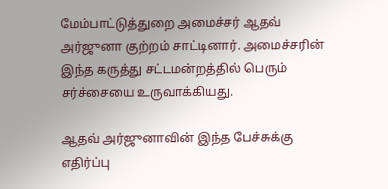மேம்பாட்டுத்துறை அமைச்சர் ஆதவ் அர்ஜுனா குற்றம் சாட்டினார். அமைச்சரின் இந்த கருத்து சட்டமன்றத்தில் பெரும் சர்ச்சையை உருவாக்கியது.

ஆதவ் அர்ஜுனாவின் இந்த பேச்சுக்கு எதிர்ப்பு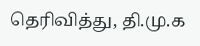தெரிவித்து, தி.மு.க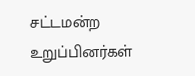சட்டமன்ற உறுப்பினர்கள்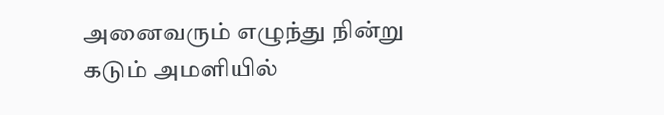அனைவரும் எழுந்து நின்று கடும் அமளியில்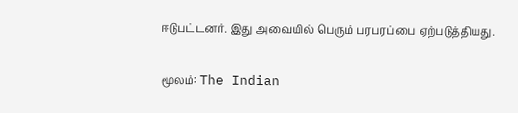ஈடுபட்டனர். இது அவையில் பெரும் பரபரப்பை ஏற்படுத்தியது.

மூலம்: The Indian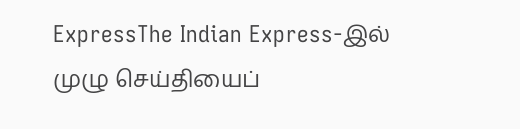ExpressThe Indian Express-இல் முழு செய்தியைப்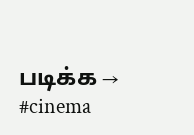படிக்க →
#cinema